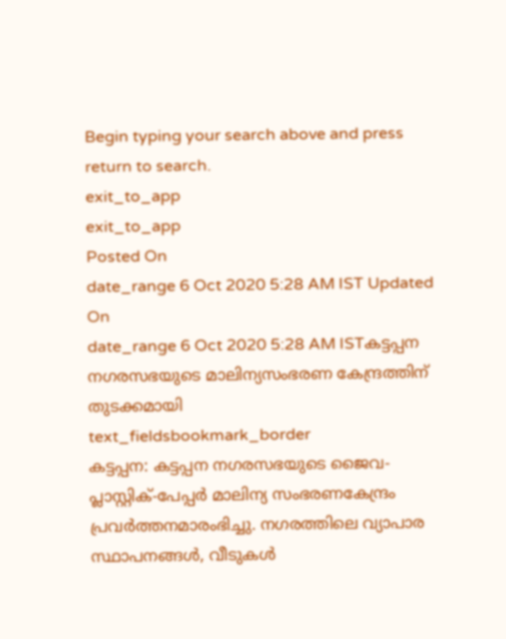Begin typing your search above and press return to search.
exit_to_app
exit_to_app
Posted On
date_range 6 Oct 2020 5:28 AM IST Updated On
date_range 6 Oct 2020 5:28 AM ISTകട്ടപ്പന നഗരസഭയുടെ മാലിന്യസംഭരണ കേന്ദ്രത്തിന് തുടക്കമായി
text_fieldsbookmark_border
കട്ടപ്പന: കട്ടപ്പന നഗരസഭയുടെ ജൈവ- പ്ലാസ്റ്റിക്-പേപ്പർ മാലിന്യ സംഭരണകേന്ദ്രം പ്രവർത്തനമാരംഭിച്ചു. നഗരത്തിലെ വ്യാപാര സ്ഥാപനങ്ങൾ, വീടുകൾ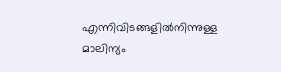എന്നിവിടങ്ങളിൽനിന്നുള്ള മാലിന്യം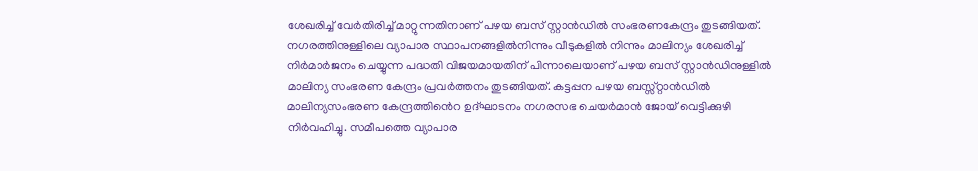ശേഖരിച്ച് വേർതിരിച്ച് മാറ്റുന്നതിനാണ് പഴയ ബസ് സ്റ്റാൻഡിൽ സംഭരണകേന്ദ്രം തുടങ്ങിയത്. നഗരത്തിനുള്ളിലെ വ്യാപാര സ്ഥാപനങ്ങളിൽനിന്നും വീടുകളിൽ നിന്നും മാലിന്യം ശേഖരിച്ച് നിർമാർജനം ചെയ്യുന്ന പദ്ധതി വിജയമായതിന് പിന്നാലെയാണ് പഴയ ബസ് സ്റ്റാൻഡിനുള്ളിൽ മാലിന്യ സംഭരണ കേന്ദ്രം പ്രവർത്തനം തുടങ്ങിയത്. കട്ടപ്പന പഴയ ബസ്സ്റ്റാൻഡിൽ മാലിന്യസംഭരണ കേന്ദ്രത്തിൻെറ ഉദ്ഘാടനം നഗരസഭ ചെയർമാൻ ജോയ് വെട്ടിക്കുഴി നിർവഹിച്ചു. സമീപത്തെ വ്യാപാര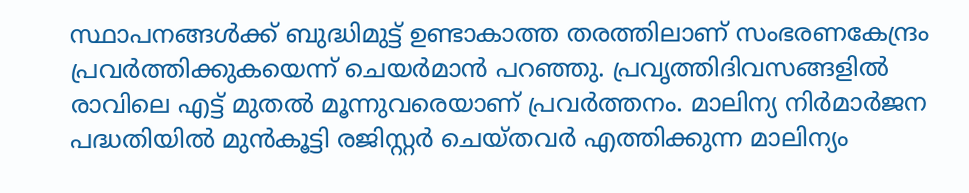സ്ഥാപനങ്ങൾക്ക് ബുദ്ധിമുട്ട് ഉണ്ടാകാത്ത തരത്തിലാണ് സംഭരണകേന്ദ്രം പ്രവർത്തിക്കുകയെന്ന് ചെയർമാൻ പറഞ്ഞു. പ്രവൃത്തിദിവസങ്ങളിൽ രാവിലെ എട്ട് മുതൽ മൂന്നുവരെയാണ് പ്രവർത്തനം. മാലിന്യ നിർമാർജന പദ്ധതിയിൽ മുൻകൂട്ടി രജിസ്റ്റർ ചെയ്തവർ എത്തിക്കുന്ന മാലിന്യം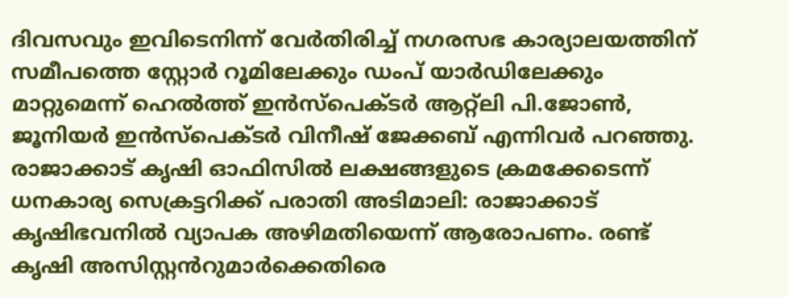ദിവസവും ഇവിടെനിന്ന് വേർതിരിച്ച് നഗരസഭ കാര്യാലയത്തിന് സമീപത്തെ സ്റ്റോർ റൂമിലേക്കും ഡംപ് യാർഡിലേക്കും മാറ്റുമെന്ന് ഹെൽത്ത് ഇൻസ്പെക്ടർ ആറ്റ്ലി പി.ജോൺ, ജൂനിയർ ഇൻസ്പെക്ടർ വിനീഷ് ജേക്കബ് എന്നിവർ പറഞ്ഞു. രാജാക്കാട് കൃഷി ഓഫിസിൽ ലക്ഷങ്ങളുടെ ക്രമക്കേടെന്ന് ധനകാര്യ സെക്രട്ടറിക്ക് പരാതി അടിമാലി: രാജാക്കാട് കൃഷിഭവനിൽ വ്യാപക അഴിമതിയെന്ന് ആരോപണം. രണ്ട് കൃഷി അസിസ്റ്റൻറുമാർക്കെതിരെ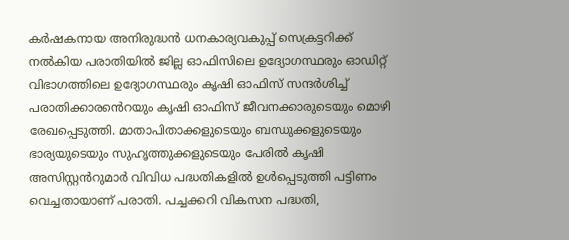കർഷകനായ അനിരുദ്ധൻ ധനകാര്യവകുപ്പ് സെക്രട്ടറിക്ക് നൽകിയ പരാതിയിൽ ജില്ല ഓഫിസിലെ ഉദ്യോഗസ്ഥരും ഓഡിറ്റ് വിഭാഗത്തിലെ ഉദ്യോഗസ്ഥരും കൃഷി ഓഫിസ് സന്ദർശിച്ച് പരാതിക്കാരൻെറയും കൃഷി ഓഫിസ് ജീവനക്കാരുടെയും മൊഴി രേഖപ്പെടുത്തി. മാതാപിതാക്കളുടെയും ബന്ധുക്കളുടെയും ഭാര്യയുടെയും സുഹൃത്തുക്കളുടെയും പേരിൽ കൃഷി അസിസ്റ്റൻറുമാർ വിവിധ പദ്ധതികളിൽ ഉൾപ്പെടുത്തി പട്ടിണം വെച്ചതായാണ് പരാതി. പച്ചക്കറി വികസന പദ്ധതി,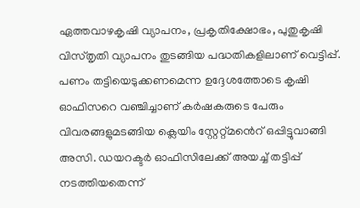ഏത്തവാഴകൃഷി വ്യാപനം, പ്രകൃതിക്ഷോഭം, പുതുകൃഷി വിസ്തൃതി വ്യാപനം തുടങ്ങിയ പദ്ധതികളിലാണ് വെട്ടിപ്പ്. പണം തട്ടിയെടുക്കണമെന്ന ഉദ്ദേശത്തോടെ കൃഷി ഓഫിസറെ വഞ്ചിച്ചാണ് കർഷകരുടെ പേരും വിവരങ്ങളുമടങ്ങിയ ക്ലെയിം സ്റ്റേറ്റ്മൻെറ് ഒപ്പിട്ടുവാങ്ങി അസി. ഡയറക്ടർ ഓഫിസിലേക്ക് അയച്ച് തട്ടിപ്പ് നടത്തിയതെന്ന്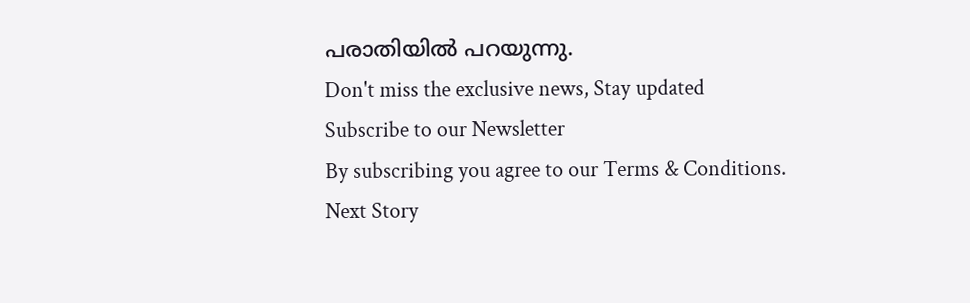പരാതിയിൽ പറയുന്നു.
Don't miss the exclusive news, Stay updated
Subscribe to our Newsletter
By subscribing you agree to our Terms & Conditions.
Next Story